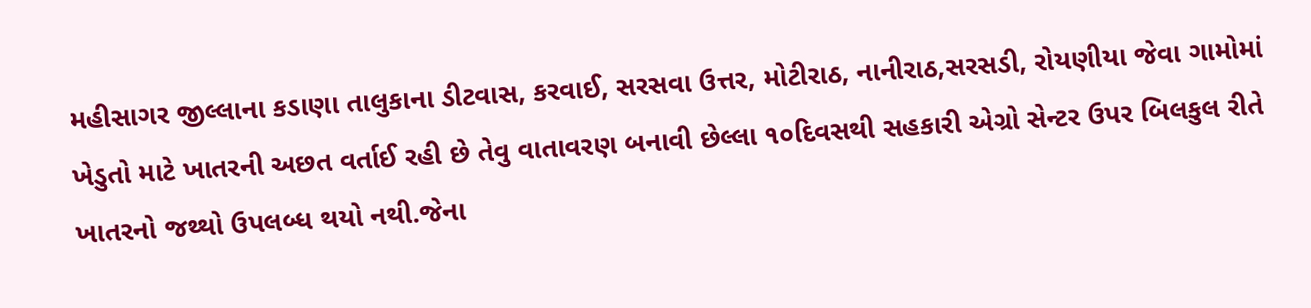મહીસાગર જીલ્લાના કડાણા તાલુકાના ડીટવાસ, કરવાઈ, સરસવા ઉત્તર, મોટીરાઠ, નાનીરાઠ,સરસડી, રોયણીયા જેવા ગામોમાં ખેડુતો માટે ખાતરની અછત વર્તાઈ રહી છે તેવુ વાતાવરણ બનાવી છેલ્લા ૧૦દિવસથી સહકારી એગ્રો સેન્ટર ઉપર બિલકુલ રીતે ખાતરનો જથ્થો ઉપલબ્ધ થયો નથી.જેના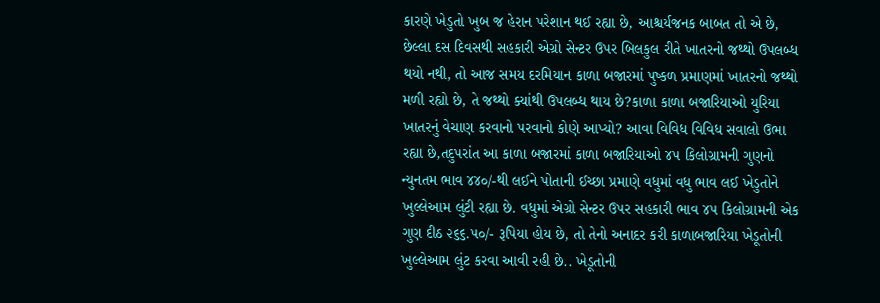કારણે ખેડુતો ખુબ જ હેરાન પરેશાન થઈ રહ્યા છે, આશ્ચર્યજનક બાબત તો એ છે, છેલ્લા દસ દિવસથી સહકારી એગ્રો સેન્ટર ઉપર બિલકુલ રીતે ખાતરનો જથ્થો ઉપલબ્ધ થયો નથી, તો આજ સમય દરમિયાન કાળા બજારમાં પુષ્કળ પ્રમાણમાં ખાતરનો જથ્થો મળી રહ્યો છે, તે જથ્થો ક્યાંથી ઉપલબ્ધ થાય છે?કાળા કાળા બજારિયાઓ યુરિયા ખાતરનું વેચાણ કરવાનો પરવાનો કોણે આપ્યો? આવા વિવિધ વિવિધ સવાલો ઉભા રહ્યા છે,તદુપરાંત આ કાળા બજારમાં કાળા બજારિયાઓ ૪૫ કિલોગ્રામની ગુણનો ન્યુનતમ ભાવ ૪૪૦/-થી લઈને પોતાની ઈચ્છા પ્રમાણે વધુમાં વધુ ભાવ લઈ ખેડુતોને ખુલ્લેઆમ લુંટી રહ્યા છે. વધુમાં એગ્રો સેન્ટર ઉપર સહકારી ભાવ ૪૫ કિલોગ્રામની એક ગુણ દીઠ ૨૬૬.૫૦/- રૂપિયા હોય છે, તો તેનો અનાદર કરી કાળાબજારિયા ખેડૂતોની ખુલ્લેઆમ લુંટ કરવા આવી રહી છે.. ખેડૂતોની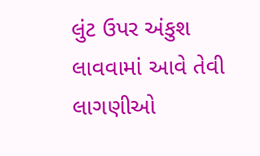લુંટ ઉપર અંકુશ લાવવામાં આવે તેવી લાગણીઓ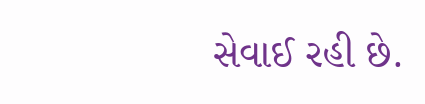સેવાઈ રહી છે.